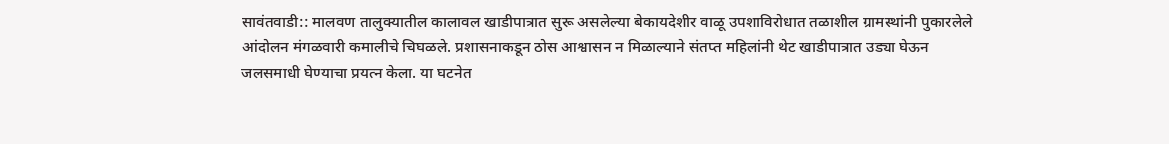सावंतवाडी:: मालवण तालुक्यातील कालावल खाडीपात्रात सुरू असलेल्या बेकायदेशीर वाळू उपशाविरोधात तळाशील ग्रामस्थांनी पुकारलेले आंदोलन मंगळवारी कमालीचे चिघळले. प्रशासनाकडून ठोस आश्वासन न मिळाल्याने संतप्त महिलांनी थेट खाडीपात्रात उड्या घेऊन जलसमाधी घेण्याचा प्रयत्न केला. या घटनेत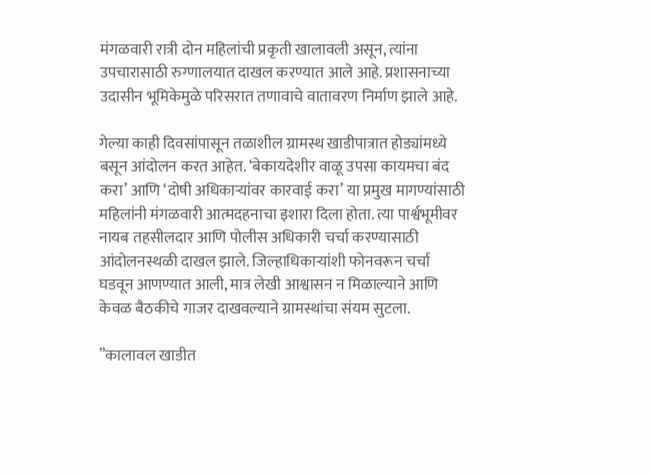मंगळवारी रात्री दोन महिलांची प्रकृती खालावली असून, त्यांना उपचारासाठी रुग्णालयात दाखल करण्यात आले आहे. प्रशासनाच्या उदासीन भूमिकेमुळे परिसरात तणावाचे वातावरण निर्माण झाले आहे.

गेल्या काही दिवसांपासून तळाशील ग्रामस्थ खाडीपात्रात होड्यांमध्ये बसून आंदोलन करत आहेत. ‘बेकायदेशीर वाळू उपसा कायमचा बंद करा’ आणि ‘दोषी अधिकाऱ्यांवर कारवाई करा’ या प्रमुख मागण्यांसाठी महिलांनी मंगळवारी आत्मदहनाचा इशारा दिला होता. त्या पार्श्वभूमीवर नायब तहसीलदार आणि पोलीस अधिकारी चर्चा करण्यासाठी आंदोलनस्थळी दाखल झाले. जिल्हाधिकाऱ्यांशी फोनवरून चर्चा घडवून आणण्यात आली, मात्र लेखी आश्वासन न मिळाल्याने आणि केवळ बैठकीचे गाजर दाखवल्याने ग्रामस्थांचा संयम सुटला.

”कालावल खाडीत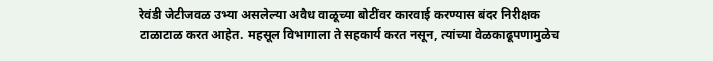रेवंडी जेटीजवळ उभ्या असलेल्या अवैध वाळूच्या बोटींवर कारवाई करण्यास बंदर निरीक्षक टाळाटाळ करत आहेत. महसूल विभागाला ते सहकार्य करत नसून, त्यांच्या वेळकाढूपणामुळेच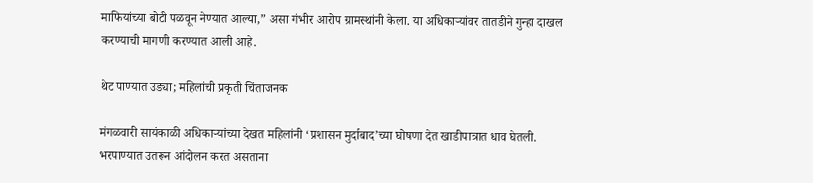माफियांच्या बोटी पळवून नेण्यात आल्या,” असा गंभीर आरोप ग्रामस्थांनी केला. या अधिकाऱ्यांवर तातडीने गुन्हा दाखल करण्याची मागणी करण्यात आली आहे.

थेट पाण्यात उड्या; महिलांची प्रकृती चिंताजनक

मंगळवारी सायंकाळी अधिकाऱ्यांच्या देखत महिलांनी ‘प्रशासन मुर्दाबाद’च्या घोषणा देत खाडीपात्रात धाव घेतली. भरपाण्यात उतरून आंदोलन करत असताना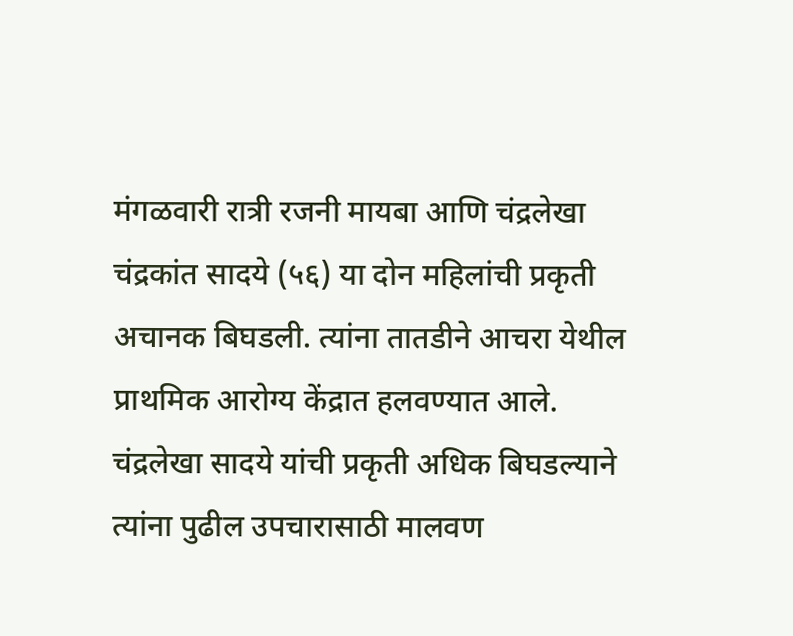मंगळवारी रात्री रजनी मायबा आणि चंद्रलेखा चंद्रकांत सादये (५६) या दोन महिलांची प्रकृती अचानक बिघडली. त्यांना तातडीने आचरा येथील प्राथमिक आरोग्य केंद्रात हलवण्यात आले. चंद्रलेखा सादये यांची प्रकृती अधिक बिघडल्याने त्यांना पुढील उपचारासाठी मालवण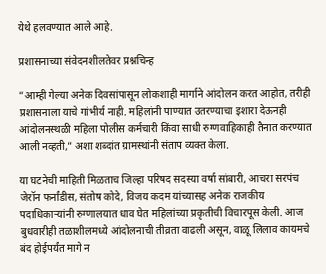येथे हलवण्यात आले आहे.

प्रशासनाच्या संवेदनशीलतेवर प्रश्नचिन्ह

”आम्ही गेल्या अनेक दिवसांपासून लोकशाही मार्गाने आंदोलन करत आहोत, तरीही प्रशासनाला याचे गांभीर्य नाही. महिलांनी पाण्यात उतरण्याचा इशारा देऊनही आंदोलनस्थळी महिला पोलीस कर्मचारी किंवा साधी रुग्णवाहिकाही तैनात करण्यात आली नव्हती,” अशा शब्दांत ग्रामस्थांनी संताप व्यक्त केला.

या घटनेची माहिती मिळताच जिल्हा परिषद सदस्या वर्षा सांबारी, आचरा सरपंच जेरॉन फर्नांडीस, संतोष कोदे, विजय कदम यांच्यासह अनेक राजकीय पदाधिकाऱ्यांनी रुग्णालयात धाव घेत महिलांच्या प्रकृतीची विचारपूस केली. आज बुधवारीही तळाशीलमध्ये आंदोलनाची तीव्रता वाढली असून, वाळू लिलाव कायमचे बंद होईपर्यंत मागे न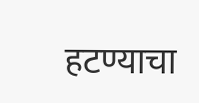हटण्याचा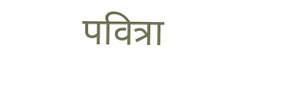पवित्रा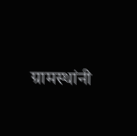ग्रामस्थांनी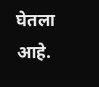घेतला आहे.